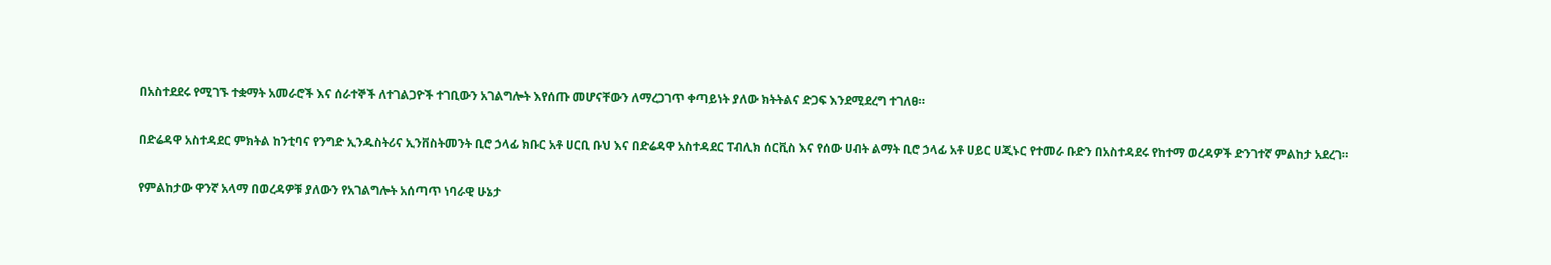በአስተደደሩ የሚገኙ ተቋማት አመራሮች እና ሰራተኞች ለተገልጋዮች ተገቢውን አገልግሎት እየሰጡ መሆናቸውን ለማረጋገጥ ቀጣይነት ያለው ክትትልና ድጋፍ እንደሚደረግ ተገለፀ።

በድሬዳዋ አስተዳደር ምክትል ከንቲባና የንግድ ኢንዱስትሪና ኢንቨስትመንት ቢሮ ኃላፊ ክቡር አቶ ሀርቢ ቡህ እና በድሬዳዋ አስተዳደር ፐብሊክ ሰርቪስ እና የሰው ሀብት ልማት ቢሮ ኃላፊ አቶ ሀይር ሀጂኑር የተመራ ቡድን በአስተዳደሩ የከተማ ወረዳዎች ድንገተኛ ምልከታ አደረገ።

የምልከታው ዋንኛ አላማ በወረዳዎቹ ያለውን የአገልግሎት አሰጣጥ ነባራዊ ሁኔታ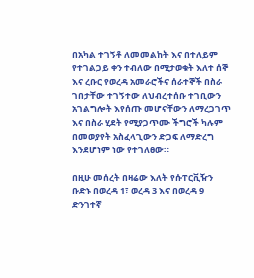በአካል ተገኝቶ ለመመልከት እና በተለይም የተገልጋይ ቀን ተብለው በሚታወቁት እለተ ሰኞ እና ረቡር የወረዳ አመራሮችና ሰራተኞች በስራ ገበታቸው ተገኝተው ለህብረተሰቡ ተገቢውን አገልግሎት እየሰጡ መሆናቸውን ለማረጋገጥ እና በስራ ሂደት የሚያጋጥሙ ችግሮች ካሉም በመወያየት አስፈላጊውን ድጋፍ ለማድረግ እንደሆነም ነው የተገለፀው።

በዚሁ መሰረት በዛሬው እለት የሱፐርቪዥን ቡድኑ በወረዳ 1፣ ወረዳ 3 እና በወረዳ 9 ድንገተኛ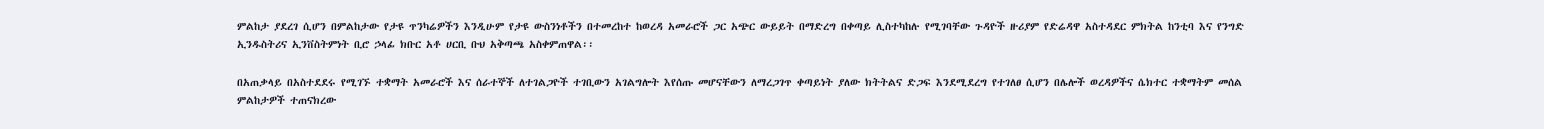ምልከታ ያደረገ ሲሆን በምልከታው የታዩ ጥንካሬዎችን እንዲሁም የታዩ ውስንነቶችን በተመረከተ ከወረዳ አመራሮች ጋር አጭር ውይይት በማድረግ በቀጣይ ሊስተካከሉ የሚገባቸው ጉዳዮች ዙሪያም የድሬዳዋ አስተዳደር ምክትል ከንቲባ እና የንግድ ኢንዱስትሪና ኢንቨስትምነት ቢሮ ኃላፊ ክቡር አቶ ሀርቢ ቡህ አቅጣጫ አስቀምጠዋል፡፡

በአጠቃላይ በአስተደደሩ የሚገኙ ተቋማት አመራሮች እና ሰራተኞች ለተገልጋዮች ተገቢውን አገልግሎት እየሰጡ መሆናቸውን ለማረጋገጥ ቀጣይነት ያለው ክትትልና ድጋፍ እንደሚደረግ የተገለፀ ሲሆን በሌሎች ወረዳዎችና ሴክተር ተቋማትም መሰል ምልከታዎች ተጠናክረው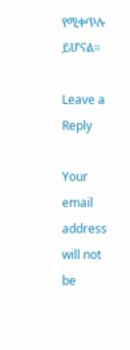የሚቀጥሉ ይሆናል።

Leave a Reply

Your email address will not be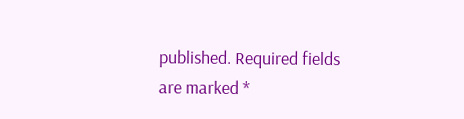published. Required fields are marked *